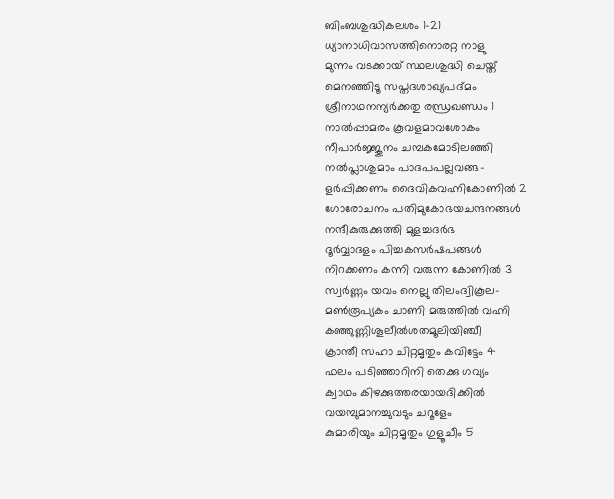ബിംബശുദ്ധികലശം 1-21
ധ്യാനാധിവാസത്തിനൊരറ്റ നാളു
മുന്നം വടക്കായ് സ്ഥലശുദ്ധി ചെയ്ത്
മെനഞ്ഞിടൂ സപ്തദശാഖ്യപദ്മം
ശ്രീനാഥനന്യർക്കതു രന്ധ്രഖണ്ഡം 1
നാൽപ്പാമരം കൂവളമാവശോകം
നീപാർജ്ജുനം ചമ്പകമോടിലഞ്ഞി
നൽപ്ലാശുമാം പാദപപല്ലവങ്ങ-
ളർപ്പിക്കണം ദൈവികവഹ്നികോണിൽ 2
ഗോരോചനം പതിമുകോഭയചന്ദനങ്ങൾ
നന്ദീകുരുക്കുത്തി മുളച്ചദർഭ
ദൂർവ്വാദളം പിച്ചകസർഷപങ്ങൾ
നിറക്കണം കന്നി വരുന്ന കോണിൽ 3
സ്വർണ്ണം യവം നെല്ലു തിലംദ്വികൂല-
മൺരൂപ്യകം ചാണി മരുത്തിൽ വഹ്നി
കഞ്ഞുണ്ണിശൂലീൽശതമൂലിയിഞ്ചീ
ക്രാന്തീ സഹാ ചിറ്റമൃതും കവിട്ടേം 4
ഫലം പടിഞ്ഞാറിനി തെക്കു ഗവ്യം
ക്വാഥം കിഴക്കുത്തരയായദിക്കിൽ
വയമ്പുമാനച്ചുവടും ചറൂളേം
കുമാരിയും ചിറ്റമൃതും ഗുളൂചീം 5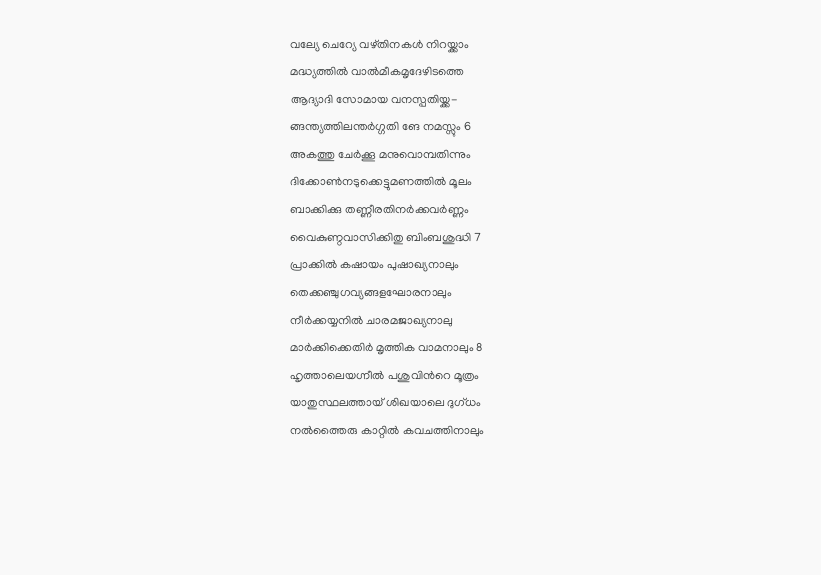വല്യേ ചെറ്യേ വഴ്തിനകൾ നിറയ്ക്കാം
മദ്ധ്യത്തിൽ വാൽമീകമൃദേഴിടത്തെ
ആദ്യാദി സോമായ വനസ്പതിയ്ക്ക-
ങ്ങന്ത്യത്തിലന്തർഗ്ഗതി ങേ നമസ്സും 6
അകത്തു ചേർക്കൂ മനുവൊമ്പതിന്നും
ദിക്കോൺനടുക്കെട്ടുമണത്തിൽ മൂലം
ബാക്കിക്കു തണ്ണീരതിനർക്കവർണ്ണം
വൈകുണ്ഠവാസിക്കിതു ബിംബശുദ്ധി 7
പ്രാക്കിൽ കഷായം പുഷാഖ്യനാലും
തെക്കഞ്ചുഗവ്യങ്ങളഘോരനാലും
നീർക്കയ്യനിൽ ചാരമജാഖ്യനാലു
മാർക്കിക്കെതിർ മൃത്തിക വാമനാലും 8
ഹൃത്താലെയഗ്നീൽ പശുവിൻറെ മൂത്രം
യാതുസ്ഥലത്തായ് ശിഖയാലെ ദുഗ്ധം
നൽത്തൈരു കാറ്റിൽ കവചത്തിനാലും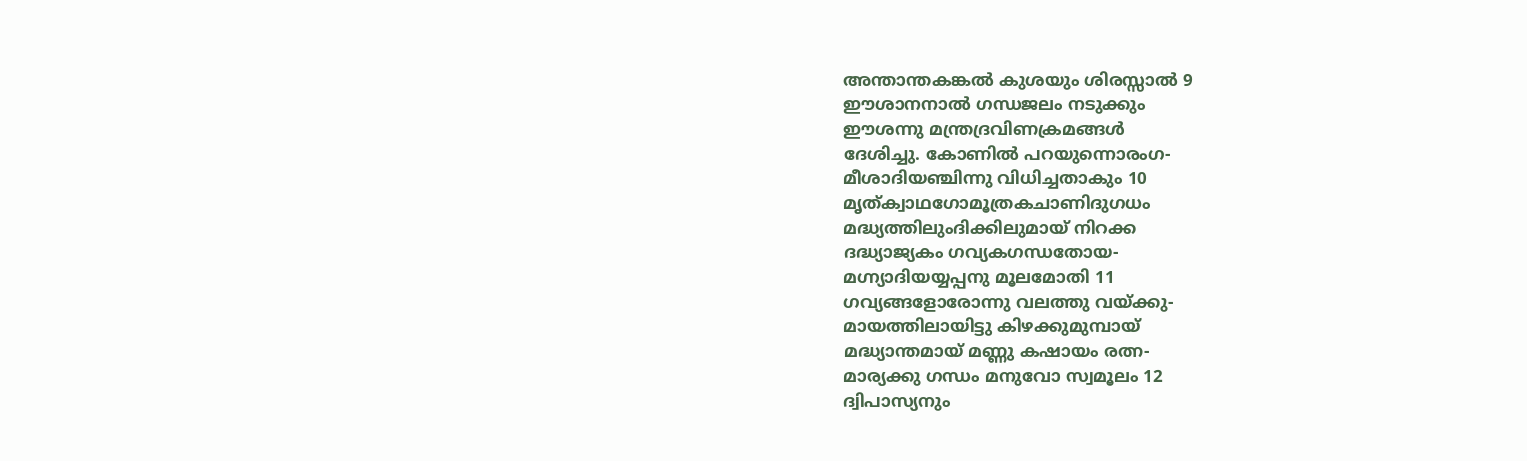അന്താന്തകങ്കൽ കുശയും ശിരസ്സാൽ 9
ഈശാനനാൽ ഗന്ധജലം നടുക്കും
ഈശന്നു മന്ത്രദ്രവിണക്രമങ്ങൾ
ദേശിച്ചു. കോണിൽ പറയുന്നൊരംഗ-
മീശാദിയഞ്ചിന്നു വിധിച്ചതാകും 10
മൃത്ക്വാഥഗോമൂത്രകചാണിദുഗധം
മദ്ധ്യത്തിലുംദിക്കിലുമായ് നിറക്ക
ദദ്ധ്യാജ്യകം ഗവ്യകഗന്ധതോയ-
മഗ്ന്യാദിയയ്യപ്പനു മൂലമോതി 11
ഗവ്യങ്ങളോരോന്നു വലത്തു വയ്ക്കു-
മായത്തിലായിട്ടു കിഴക്കുമുമ്പായ്
മദ്ധ്യാന്തമായ് മണ്ണു കഷായം രത്ന-
മാര്യക്കു ഗന്ധം മനുവോ സ്വമൂലം 12
ദ്വിപാസ്യനും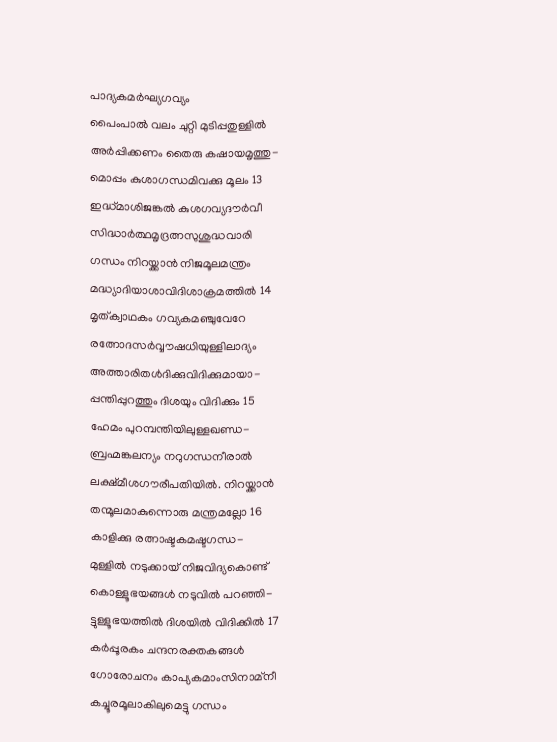പാദ്യകമർഘ്യഗവ്യം
പൈംപാൽ വലം ചുറ്റി മുടിപ്പതുള്ളിൽ
അർപ്പിക്കണം തൈരു കഷായമൃത്തു-
മൊപ്പം കുശാഗന്ധമിവക്കു മൂലം 13
ഇദ്ധ്മാശിജങ്കൽ കുശഗവ്യദൗർവീ
സിദ്ധാർത്ഥമൃദ്രത്നസുശുദ്ധവാരി
ഗന്ധം നിറയ്ക്കാൻ നിജമൂലമന്ത്രം
മദ്ധ്യാദിയാശാവിദിശാക്രമത്തിൽ 14
മൃത്ക്വാഥകം ഗവ്യകമഞ്ചുവേറേ
രത്നോദസർവ്വൗഷധിയുള്ളിലാദ്യം
അത്താരിതൾദിക്കുവിദിക്കുമായാ-
പ്പന്തിപ്പുറത്തും ദിശയും വിദിക്കും 15
ഹേമം പുറമ്പന്തിയിലുള്ളഖണ്ഡ-
ബ്രഹ്മങ്കലന്യം നറുഗന്ധനീരാൽ
ലക്ഷ്മീശഗൗരീപതിയിൽ. നിറയ്ക്കാൻ
തന്മൂലമാകുന്നൊരു മന്ത്രമല്ലോ 16
കാളിക്കു രത്നാഷ്ടകമഷ്ടഗന്ധ-
മുള്ളിൽ നടുക്കായ് നിജവിദ്യകൊണ്ട്
കൊള്ളൂഭയങ്ങൾ നടുവിൽ പറഞ്ഞി-
ട്ടുള്ളൂഭയത്തിൽ ദിശയിൽ വിദിക്കിൽ 17
കർപ്പൂരകം ചന്ദനരക്തകങ്ങൾ
ഗോരോചനം കാപ്യകമാംസിനാമ്നീ
കച്ചൂരമൂലാകിലുമെട്ടു ഗന്ധം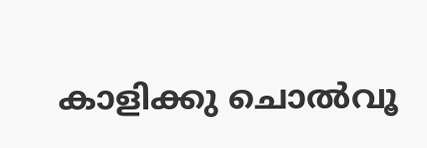കാളിക്കു ചൊൽവൂ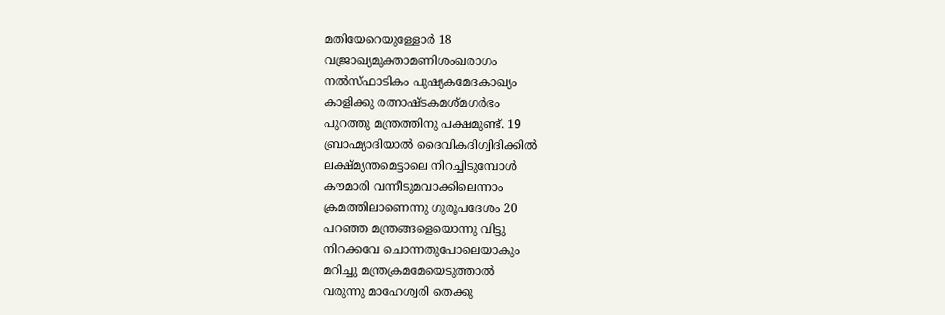മതിയേറെയുള്ളോർ 18
വജ്രാഖ്യമുക്താമണിശംഖരാഗം
നൽസ്ഫാടികം പുഷ്യകമേദകാഖ്യം
കാളിക്കു രത്നാഷ്ടകമശ്മഗർഭം
പുറത്തു മന്ത്രത്തിനു പക്ഷമുണ്ട്. 19
ബ്രാഹ്മ്യാദിയാൽ ദൈവികദിഗ്വിദിക്കിൽ
ലക്ഷ്മ്യന്തമെട്ടാലെ നിറച്ചിടുമ്പോൾ
കൗമാരി വന്നീടുമവാക്കിലെന്നാം
ക്രമത്തിലാണെന്നു ഗുരൂപദേശം 20
പറഞ്ഞ മന്ത്രങ്ങളെയൊന്നു വിട്ടു
നിറക്കവേ ചൊന്നതുപോലെയാകും
മറിച്ചു മന്ത്രക്രമമേയെടുത്താൽ
വരുന്നു മാഹേശ്വരി തെക്കു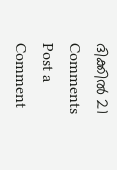ദിക്കിൽ 21
Comments
Post a Comment